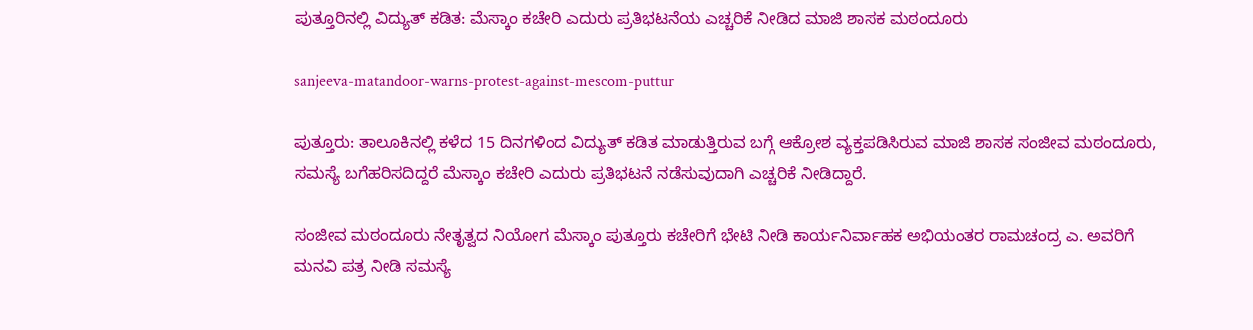ಪುತ್ತೂರಿನಲ್ಲಿ ವಿದ್ಯುತ್‌ ಕಡಿತ: ಮೆಸ್ಕಾಂ ಕಚೇರಿ ಎದುರು ಪ್ರತಿಭಟನೆಯ ಎಚ್ಚರಿಕೆ ನೀಡಿದ ಮಾಜಿ ಶಾಸಕ ಮಠಂದೂರು

sanjeeva-matandoor-warns-protest-against-mescom-puttur

ಪುತ್ತೂರು: ತಾಲೂಕಿನಲ್ಲಿ ಕಳೆದ 15 ದಿನಗಳಿಂದ ವಿದ್ಯುತ್‌ ಕಡಿತ ಮಾಡುತ್ತಿರುವ ಬಗ್ಗೆ ಆಕ್ರೋಶ ವ್ಯಕ್ತಪಡಿಸಿರುವ ಮಾಜಿ ಶಾಸಕ ಸಂಜೀವ ಮಠಂದೂರು, ಸಮಸ್ಯೆ ಬಗೆಹರಿಸದಿದ್ದರೆ ಮೆಸ್ಕಾಂ ಕಚೇರಿ ಎದುರು ಪ್ರತಿಭಟನೆ ನಡೆಸುವುದಾಗಿ ಎಚ್ಚರಿಕೆ ನೀಡಿದ್ದಾರೆ.

ಸಂಜೀವ ಮಠಂದೂರು ನೇತೃತ್ವದ ನಿಯೋಗ ಮೆಸ್ಕಾಂ ಪುತ್ತೂರು ಕಚೇರಿಗೆ ಭೇಟಿ ನೀಡಿ ಕಾರ್ಯನಿರ್ವಾಹಕ ಅಭಿಯಂತರ ರಾಮಚಂದ್ರ ಎ. ಅವರಿಗೆ ಮನವಿ ಪತ್ರ ನೀಡಿ ಸಮಸ್ಯೆ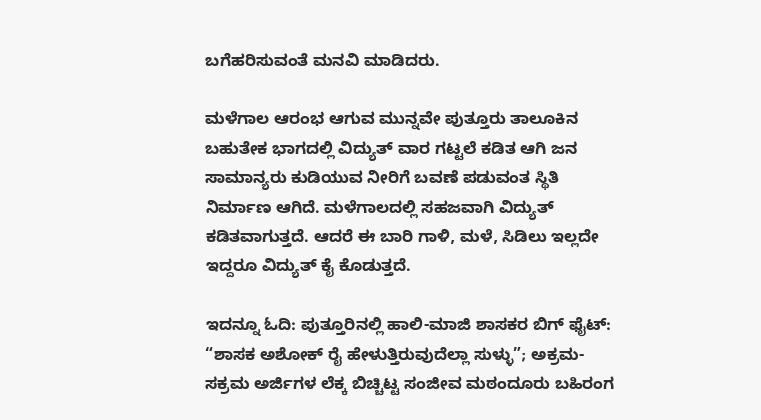ಬಗೆಹರಿಸುವಂತೆ ಮನವಿ ಮಾಡಿದರು.

ಮಳೆಗಾಲ ಆರಂಭ ಆಗುವ ಮುನ್ನವೇ ಪುತ್ತೂರು ತಾಲೂಕಿನ ಬಹುತೇಕ ಭಾಗದಲ್ಲಿ ವಿದ್ಯುತ್ ವಾರ ಗಟ್ಟಲೆ ಕಡಿತ ಆಗಿ ಜನ ಸಾಮಾನ್ಯರು ಕುಡಿಯುವ ನೀರಿಗೆ ಬವಣೆ ಪಡುವಂತ ಸ್ಥಿತಿ ನಿರ್ಮಾಣ ಆಗಿದೆ. ಮಳೆಗಾಲದಲ್ಲಿ ಸಹಜವಾಗಿ ವಿದ್ಯುತ್ ಕಡಿತವಾಗುತ್ತದೆ. ಆದರೆ ಈ ಬಾರಿ ಗಾಳಿ, ಮಳೆ, ಸಿಡಿಲು ಇಲ್ಲದೇ ಇದ್ದರೂ ವಿದ್ಯುತ್ ಕೈ ಕೊಡುತ್ತದೆ.

ಇದನ್ನೂ ಓದಿ: ಪುತ್ತೂರಿನಲ್ಲಿ ಹಾಲಿ-ಮಾಜಿ ಶಾಸಕರ ಬಿಗ್ ಫೈಟ್: “ಶಾಸಕ ಅಶೋಕ್ ರೈ ಹೇಳುತ್ತಿರುವುದೆಲ್ಲಾ ಸುಳ್ಳು”; ಅಕ್ರಮ-ಸಕ್ರಮ ಅರ್ಜಿಗಳ ಲೆಕ್ಕ ಬಿಚ್ಚಿಟ್ಟ ಸಂಜೀವ ಮಠಂದೂರು ಬಹಿರಂಗ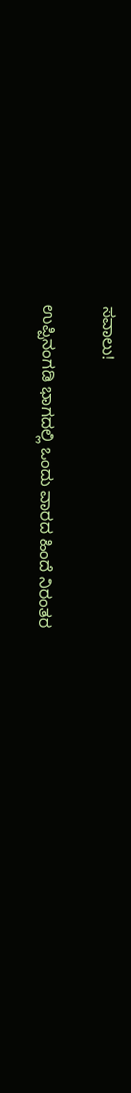ಸವಾಲು!

ಉಪ್ಪಿನಂಗಡಿ ಭಾಗದಲ್ಲಿ ಒಂದು ವಾರದ ಹಿಂದೆ ನಿರಂತರ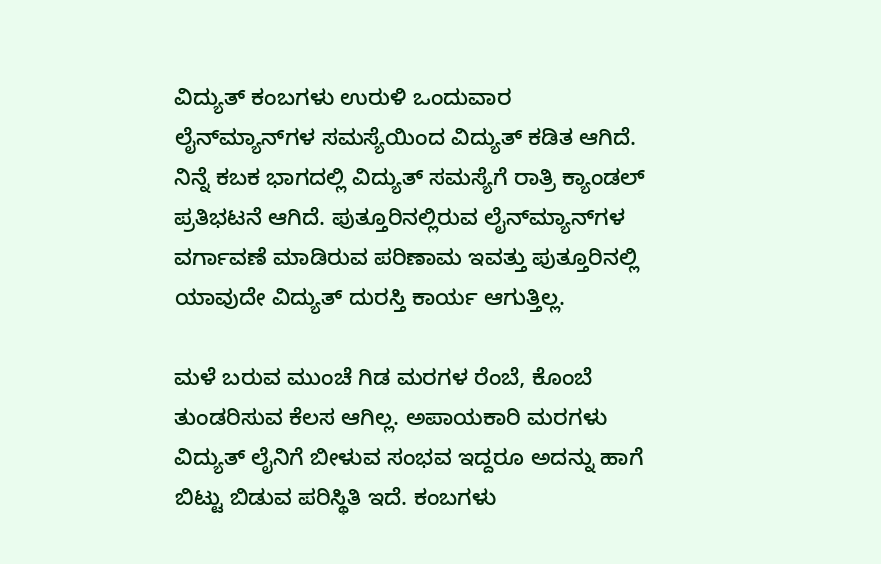ವಿದ್ಯುತ್ ಕಂಬಗಳು ಉರುಳಿ ಒಂದುವಾರ ಲೈನ್‌ಮ್ಯಾನ್‌ಗಳ ಸಮಸ್ಯೆಯಿಂದ ವಿದ್ಯುತ್ ಕಡಿತ ಆಗಿದೆ. ನಿನ್ನೆ ಕಬಕ ಭಾಗದಲ್ಲಿ ವಿದ್ಯುತ್ ಸಮಸ್ಯೆಗೆ ರಾತ್ರಿ ಕ್ಯಾಂಡಲ್ ಪ್ರತಿಭಟನೆ ಆಗಿದೆ. ಪುತ್ತೂರಿನಲ್ಲಿರುವ ಲೈನ್‌ಮ್ಯಾನ್‌ಗಳ ವರ್ಗಾವಣೆ ಮಾಡಿರುವ ಪರಿಣಾಮ ಇವತ್ತು ಪುತ್ತೂರಿನಲ್ಲಿ ಯಾವುದೇ ವಿದ್ಯುತ್ ದುರಸ್ತಿ ಕಾರ್ಯ ಆಗುತ್ತಿಲ್ಲ.

ಮಳೆ ಬರುವ ಮುಂಚೆ ಗಿಡ ಮರಗಳ ರೆಂಬೆ, ಕೊಂಬೆ ತುಂಡರಿಸುವ ಕೆಲಸ ಆಗಿಲ್ಲ. ಅಪಾಯಕಾರಿ ಮರಗಳು ವಿದ್ಯುತ್ ಲೈನಿಗೆ ಬೀಳುವ ಸಂಭವ ಇದ್ದರೂ ಅದನ್ನು ಹಾಗೆ ಬಿಟ್ಟು ಬಿಡುವ ಪರಿಸ್ಥಿತಿ ಇದೆ. ಕಂಬಗಳು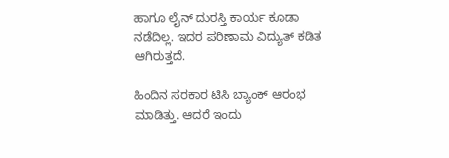ಹಾಗೂ ಲೈನ್ ದುರಸ್ತಿ ಕಾರ್ಯ ಕೂಡಾ ನಡೆದಿಲ್ಲ. ಇದರ ಪರಿಣಾಮ ವಿದ್ಯುತ್ ಕಡಿತ ಆಗಿರುತ್ತದೆ.

ಹಿಂದಿನ ಸರಕಾರ ಟಿಸಿ ಬ್ಯಾಂಕ್‌ ಆರಂಭ ಮಾಡಿತ್ತು. ಆದರೆ ಇಂದು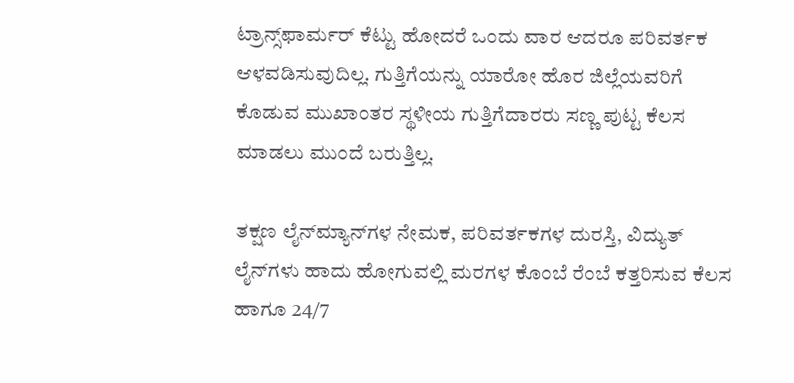ಟ್ರಾನ್ಸ್‌ಫಾರ್ಮರ್‌ ಕೆಟ್ಟು ಹೋದರೆ ಒಂದು ವಾರ ಆದರೂ ಪರಿವರ್ತಕ ಆಳವಡಿಸುವುದಿಲ್ಲ. ಗುತ್ತಿಗೆಯನ್ನು ಯಾರೋ ಹೊರ ಜಿಲ್ಲೆಯವರಿಗೆ ಕೊಡುವ ಮುಖಾಂತರ ಸ್ಥಳೀಯ ಗುತ್ತಿಗೆದಾರರು ಸಣ್ಣ ಪುಟ್ಟ ಕೆಲಸ ಮಾಡಲು ಮುಂದೆ ಬರುತ್ತಿಲ್ಲ.

ತಕ್ಷಣ ಲೈನ್‌ಮ್ಯಾನ್‌ಗಳ ನೇಮಕ, ಪರಿವರ್ತಕಗಳ ದುರಸ್ತಿ, ವಿದ್ಯುತ್ ಲೈನ್‌ಗಳು ಹಾದು ಹೋಗುವಲ್ಲಿ ಮರಗಳ ಕೊಂಬೆ ರೆಂಬೆ ಕತ್ತರಿಸುವ ಕೆಲಸ ಹಾಗೂ 24/7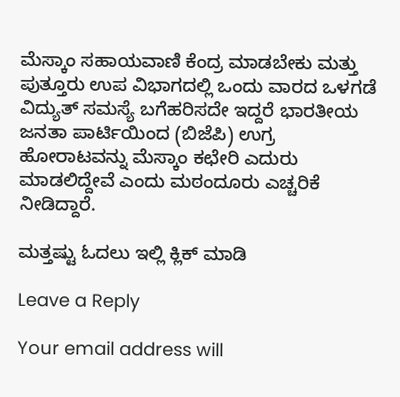ಮೆಸ್ಕಾಂ ಸಹಾಯವಾಣಿ ಕೆಂದ್ರ ಮಾಡಬೇಕು ಮತ್ತು ಪುತ್ತೂರು ಉಪ ವಿಭಾಗದಲ್ಲಿ ಒಂದು ವಾರದ ಒಳಗಡೆ ವಿದ್ಯುತ್ ಸಮಸ್ಯೆ ಬಗೆಹರಿಸದೇ ಇದ್ದರೆ ಭಾರತೀಯ ಜನತಾ ಪಾರ್ಟಿಯಿಂದ (ಬಿಜೆಪಿ) ಉಗ್ರ ಹೋರಾಟವನ್ನು ಮೆಸ್ಕಾಂ ಕಛೇರಿ ಎದುರು ಮಾಡಲಿದ್ದೇವೆ ಎಂದು ಮಠಂದೂರು ಎಚ್ಚರಿಕೆ ನೀಡಿದ್ದಾರೆ.

ಮತ್ತಷ್ಟು ಓದಲು ಇಲ್ಲಿ ಕ್ಲಿಕ್‌ ಮಾಡಿ

Leave a Reply

Your email address will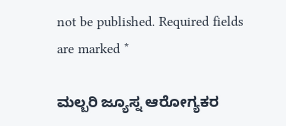not be published. Required fields are marked *

ಮಲ್ಬರಿ ಜ್ಯೂಸ್ನ ಆರೋಗ್ಯಕರ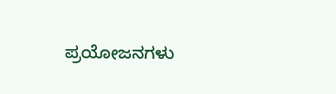ಪ್ರಯೋಜನಗಳು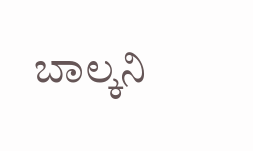ಬಾಲ್ಕನಿ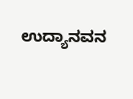ಉದ್ಯಾನವನ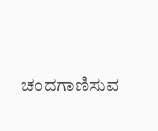ಚಂದಗಾಣಿಸುವ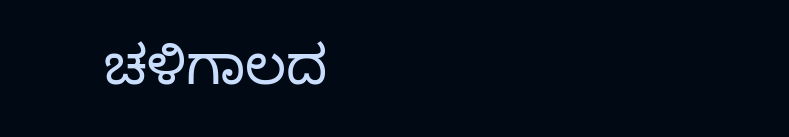ಚಳಿಗಾಲದ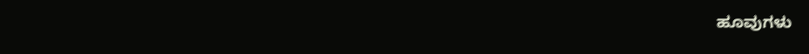ಹೂವುಗಳು